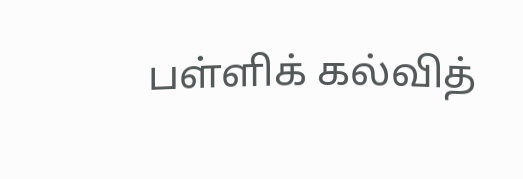பள்ளிக் கல்வித்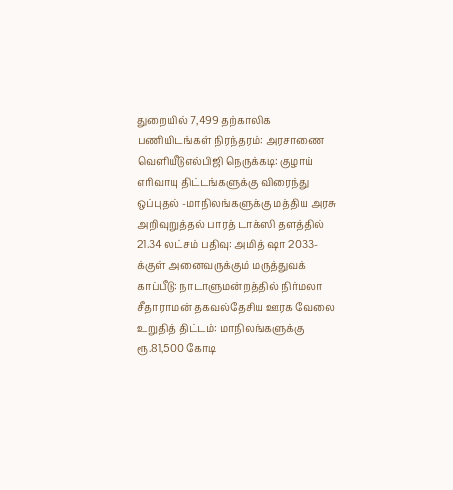துறையில் 7,499 தற்காலிக பணியிடங்கள் நிரந்தரம்: அரசாணை வெளியீடுஎல்பிஜி நெருக்கடி: குழாய் எரிவாயு திட்டங்களுக்கு விரைந்து ஒப்புதல் -மாநிலங்களுக்கு மத்திய அரசு அறிவுறுத்தல் பாரத் டாக்ஸி தளத்தில் 21.34 லட்சம் பதிவு: அமித் ஷா 2033-க்குள் அனைவருக்கும் மருத்துவக் காப்பீடு: நாடாளுமன்றத்தில் நிர்மலா சீதாராமன் தகவல்தேசிய ஊரக வேலை உறுதித் திட்டம்: மாநிலங்களுக்கு ரூ.81,500 கோடி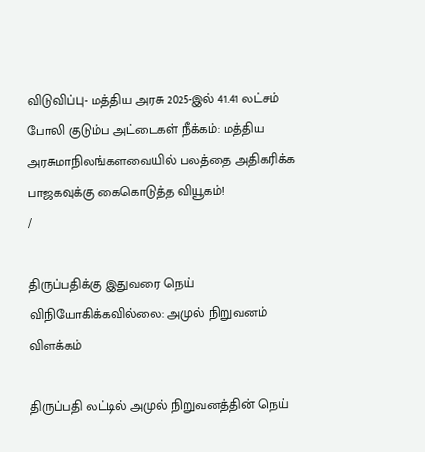விடுவிப்பு- மத்திய அரசு 2025-இல் 41.41 லட்சம் போலி குடும்ப அட்டைகள் நீக்கம்: மத்திய அரசுமாநிலங்களவையில் பலத்தை அதிகரிக்க பாஜகவுக்கு கைகொடுத்த வியூகம்!
/

திருப்பதிக்கு இதுவரை நெய் விநியோகிக்கவில்லை: அமுல் நிறுவனம் விளக்கம்

திருப்பதி லட்டில் அமுல் நிறுவனத்தின் நெய்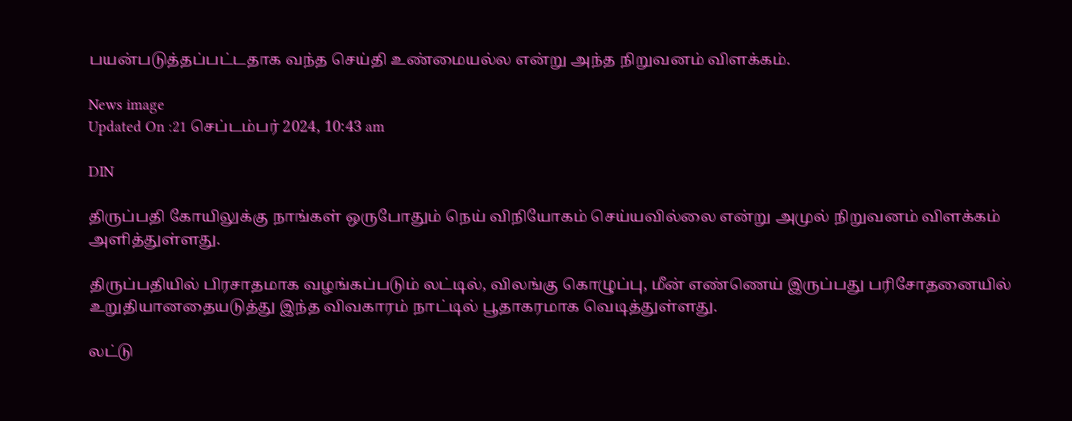பயன்படுத்தப்பட்டதாக வந்த செய்தி உண்மையல்ல என்று அந்த நிறுவனம் விளக்கம்.

News image
Updated On :21 செப்டம்பர் 2024, 10:43 am

DIN

திருப்பதி கோயிலுக்கு நாங்கள் ஒருபோதும் நெய் விநியோகம் செய்யவில்லை என்று அமுல் நிறுவனம் விளக்கம் அளித்துள்ளது.

திருப்பதியில் பிரசாதமாக வழங்கப்படும் லட்டில், விலங்கு கொழுப்பு, மீன் எண்ணெய் இருப்பது பரிசோதனையில் உறுதியானதையடுத்து இந்த விவகாரம் நாட்டில் பூதாகரமாக வெடித்துள்ளது.

லட்டு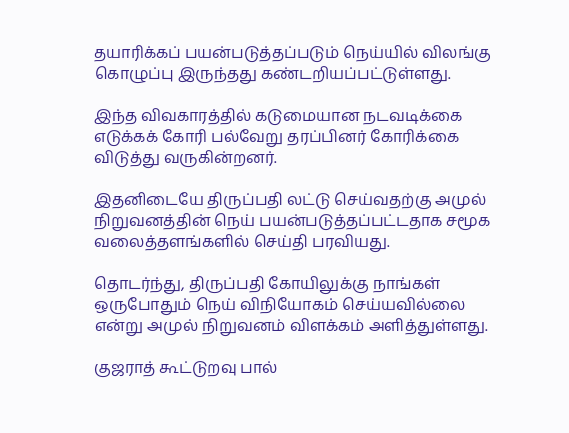தயாரிக்கப் பயன்படுத்தப்படும் நெய்யில் விலங்கு கொழுப்பு இருந்தது கண்டறியப்பட்டுள்ளது.

இந்த விவகாரத்தில் கடுமையான நடவடிக்கை எடுக்கக் கோரி பல்வேறு தரப்பினர் கோரிக்கை விடுத்து வருகின்றனர்.

இதனிடையே திருப்பதி லட்டு செய்வதற்கு அமுல் நிறுவனத்தின் நெய் பயன்படுத்தப்பட்டதாக சமூக வலைத்தளங்களில் செய்தி பரவியது.

தொடர்ந்து, திருப்பதி கோயிலுக்கு நாங்கள் ஒருபோதும் நெய் விநியோகம் செய்யவில்லை என்று அமுல் நிறுவனம் விளக்கம் அளித்துள்ளது.

குஜராத் கூட்டுறவு பால்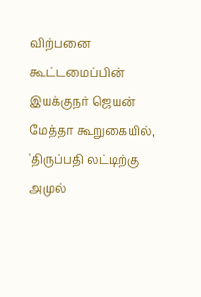விற்பனை கூட்டமைப்பின் இயக்குநர் ஜெயன் மேத்தா கூறுகையில், 'திருப்பதி லட்டிற்கு அமுல்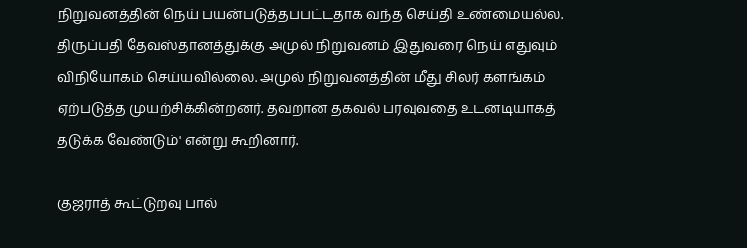நிறுவனத்தின் நெய் பயன்படுத்தபபட்டதாக வந்த செய்தி உண்மையல்ல. திருப்பதி தேவஸ்தானத்துக்கு அமுல் நிறுவனம் இதுவரை நெய் எதுவும் விநியோகம் செய்யவில்லை. அமுல் நிறுவனத்தின் மீது சிலர் களங்கம் ஏற்படுத்த முயற்சிக்கின்றனர். தவறான தகவல் பரவுவதை உடனடியாகத் தடுக்க வேண்டும்' என்று கூறினார்.

குஜராத் கூட்டுறவு பால்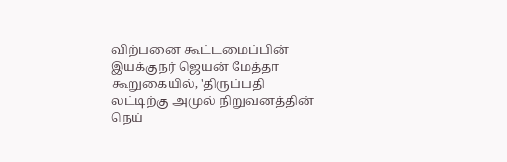விற்பனை கூட்டமைப்பின் இயக்குநர் ஜெயன் மேத்தா கூறுகையில், 'திருப்பதி லட்டிற்கு அமுல் நிறுவனத்தின் நெய்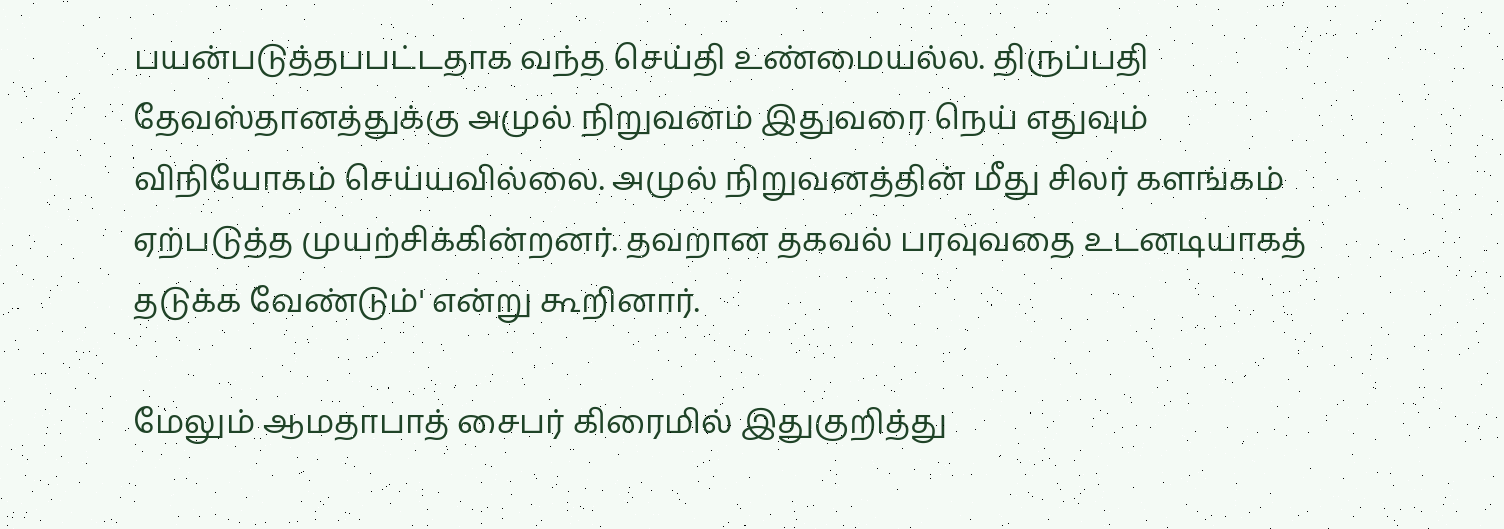பயன்படுத்தபபட்டதாக வந்த செய்தி உண்மையல்ல. திருப்பதி தேவஸ்தானத்துக்கு அமுல் நிறுவனம் இதுவரை நெய் எதுவும் விநியோகம் செய்யவில்லை. அமுல் நிறுவனத்தின் மீது சிலர் களங்கம் ஏற்படுத்த முயற்சிக்கின்றனர். தவறான தகவல் பரவுவதை உடனடியாகத் தடுக்க வேண்டும்' என்று கூறினார்.

மேலும் ஆமதாபாத் சைபர் கிரைமில் இதுகுறித்து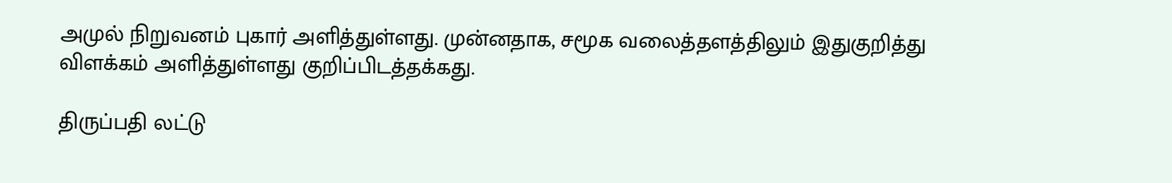அமுல் நிறுவனம் புகார் அளித்துள்ளது. முன்னதாக, சமூக வலைத்தளத்திலும் இதுகுறித்து விளக்கம் அளித்துள்ளது குறிப்பிடத்தக்கது.

திருப்பதி லட்டு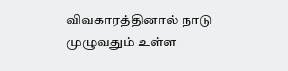விவகாரத்தினால் நாடு முழுவதும் உள்ள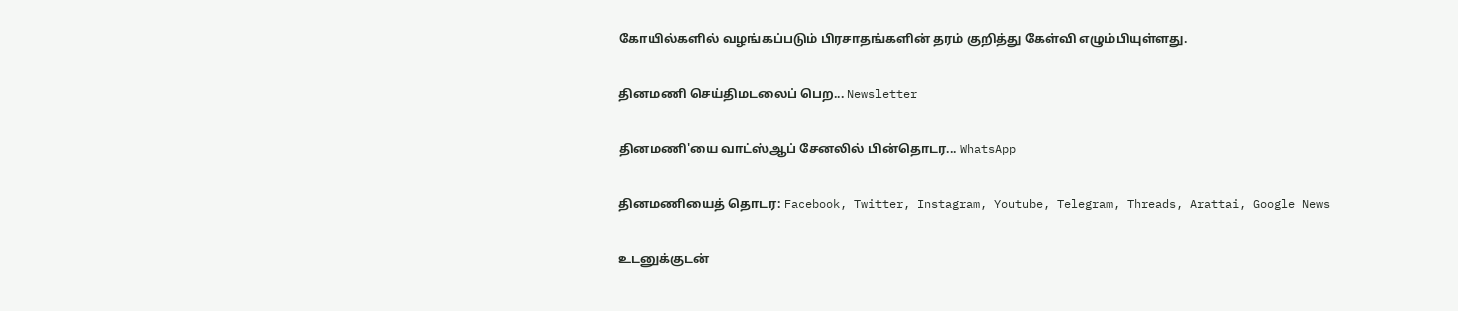கோயில்களில் வழங்கப்படும் பிரசாதங்களின் தரம் குறித்து கேள்வி எழும்பியுள்ளது.

தினமணி செய்திமடலைப் பெற... Newsletter

தினமணி'யை வாட்ஸ்ஆப் சேனலில் பின்தொடர... WhatsApp

தினமணியைத் தொடர: Facebook, Twitter, Instagram, Youtube, Telegram, Threads, Arattai, Google News

உடனுக்குடன்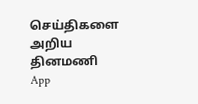செய்திகளை அறிய தினமணி App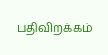பதிவிறக்கம்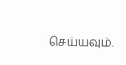செய்யவும்.